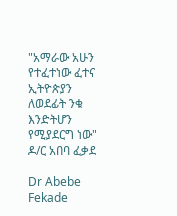"አማራው አሁን የተፈተነው ፈተና ኢትዮጵያን ለወደፊት ንቁ እንድትሆን የሚያደርግ ነው" ዶ/ር አበባ ፈቃደ

Dr Abebe Fekade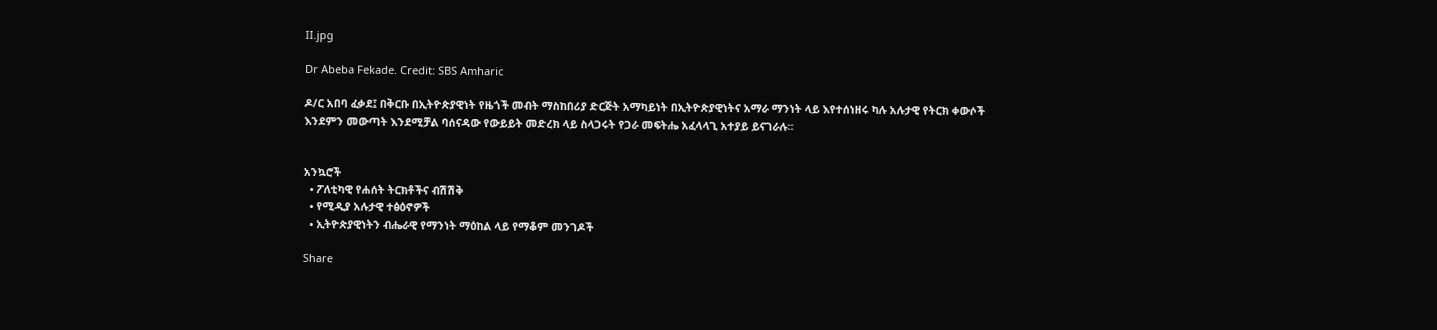II.jpg

Dr Abeba Fekade. Credit: SBS Amharic

ዶ/ር አበባ ፈቃደ፤ በቅርቡ በኢትዮጵያዊነት የዜጎች መብት ማስከበሪያ ድርጅት አማካይነት በኢትዮጵያዊነትና አማራ ማንነት ላይ እየተሰነዘሩ ካሉ አሉታዊ የትርክ ቀውሶች እንደምን መውጣት እንደሚቻል ባሰናዳው የውይይት መድረክ ላይ ስላጋሩት የጋራ መፍትሔ አፈላላጊ አተያይ ይናገራሉ።


አንኳሮች
  • ፖለቲካዊ የሐሰት ትርክቶችና ብሽሽቅ
  • የሚዲያ አሉታዊ ተፅዕኖዎች
  • ኢትዮጵያዊነትን ብሔራዊ የማንነት ማዕከል ላይ የማቆም መንገዶች

Share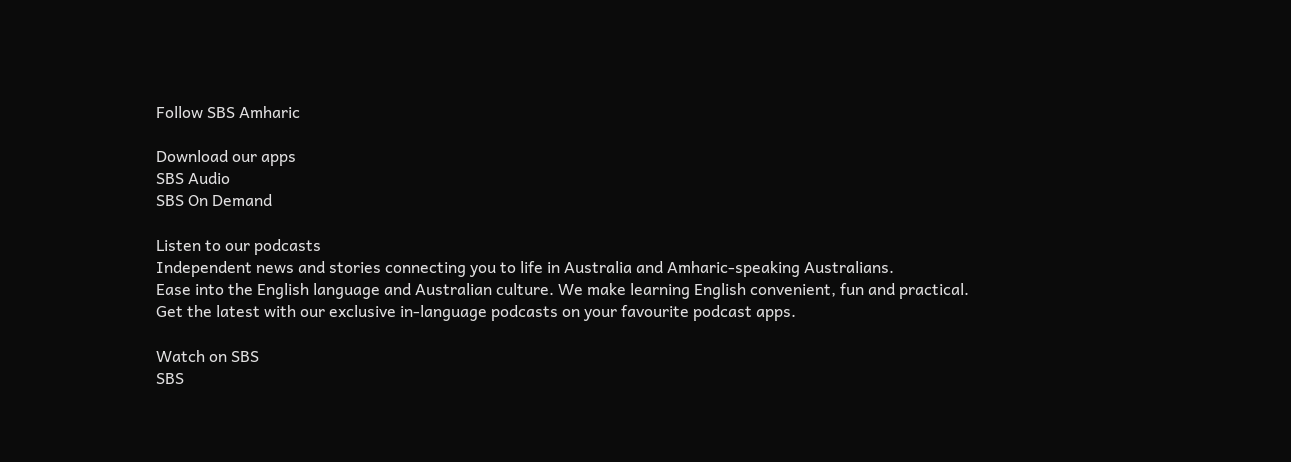Follow SBS Amharic

Download our apps
SBS Audio
SBS On Demand

Listen to our podcasts
Independent news and stories connecting you to life in Australia and Amharic-speaking Australians.
Ease into the English language and Australian culture. We make learning English convenient, fun and practical.
Get the latest with our exclusive in-language podcasts on your favourite podcast apps.

Watch on SBS
SBS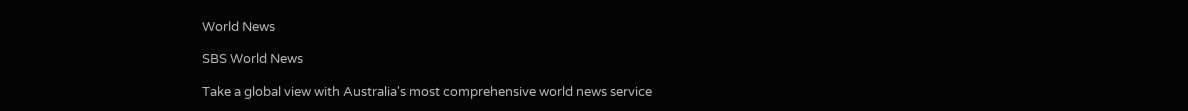World News

SBS World News

Take a global view with Australia's most comprehensive world news service